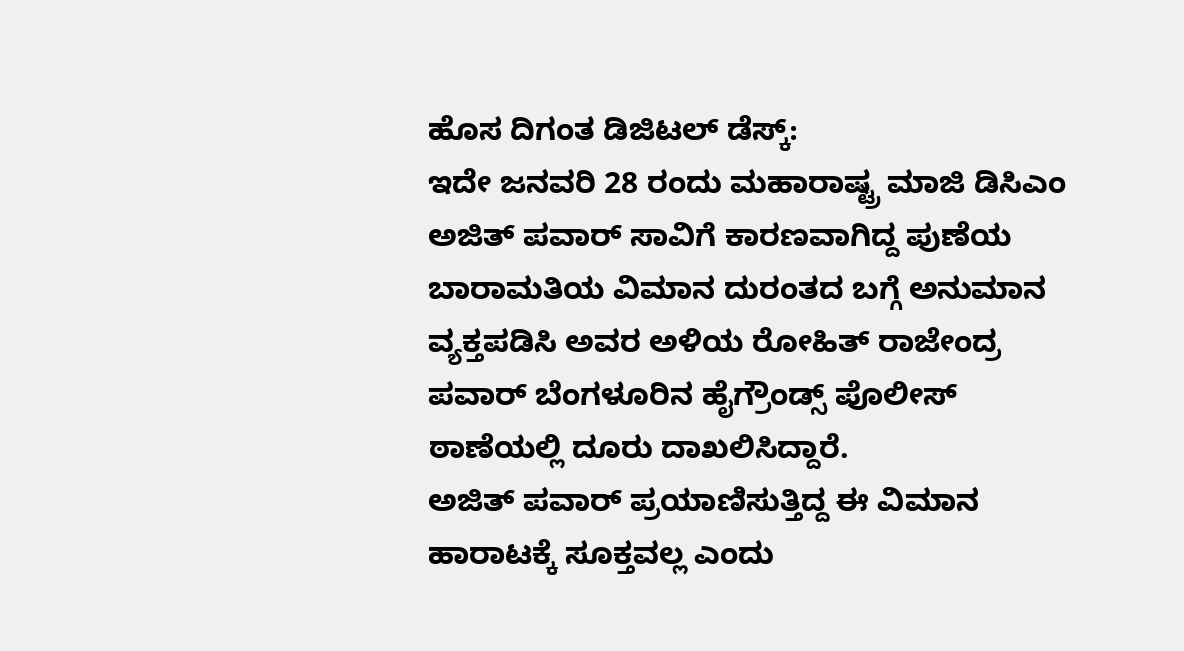ಹೊಸ ದಿಗಂತ ಡಿಜಿಟಲ್ ಡೆಸ್ಕ್:
ಇದೇ ಜನವರಿ 28 ರಂದು ಮಹಾರಾಷ್ಟ್ರ ಮಾಜಿ ಡಿಸಿಎಂ ಅಜಿತ್ ಪವಾರ್ ಸಾವಿಗೆ ಕಾರಣವಾಗಿದ್ದ ಪುಣೆಯ ಬಾರಾಮತಿಯ ವಿಮಾನ ದುರಂತದ ಬಗ್ಗೆ ಅನುಮಾನ ವ್ಯಕ್ತಪಡಿಸಿ ಅವರ ಅಳಿಯ ರೋಹಿತ್ ರಾಜೇಂದ್ರ ಪವಾರ್ ಬೆಂಗಳೂರಿನ ಹೈಗ್ರೌಂಡ್ಸ್ ಪೊಲೀಸ್ ಠಾಣೆಯಲ್ಲಿ ದೂರು ದಾಖಲಿಸಿದ್ದಾರೆ.
ಅಜಿತ್ ಪವಾರ್ ಪ್ರಯಾಣಿಸುತ್ತಿದ್ದ ಈ ವಿಮಾನ ಹಾರಾಟಕ್ಕೆ ಸೂಕ್ತವಲ್ಲ ಎಂದು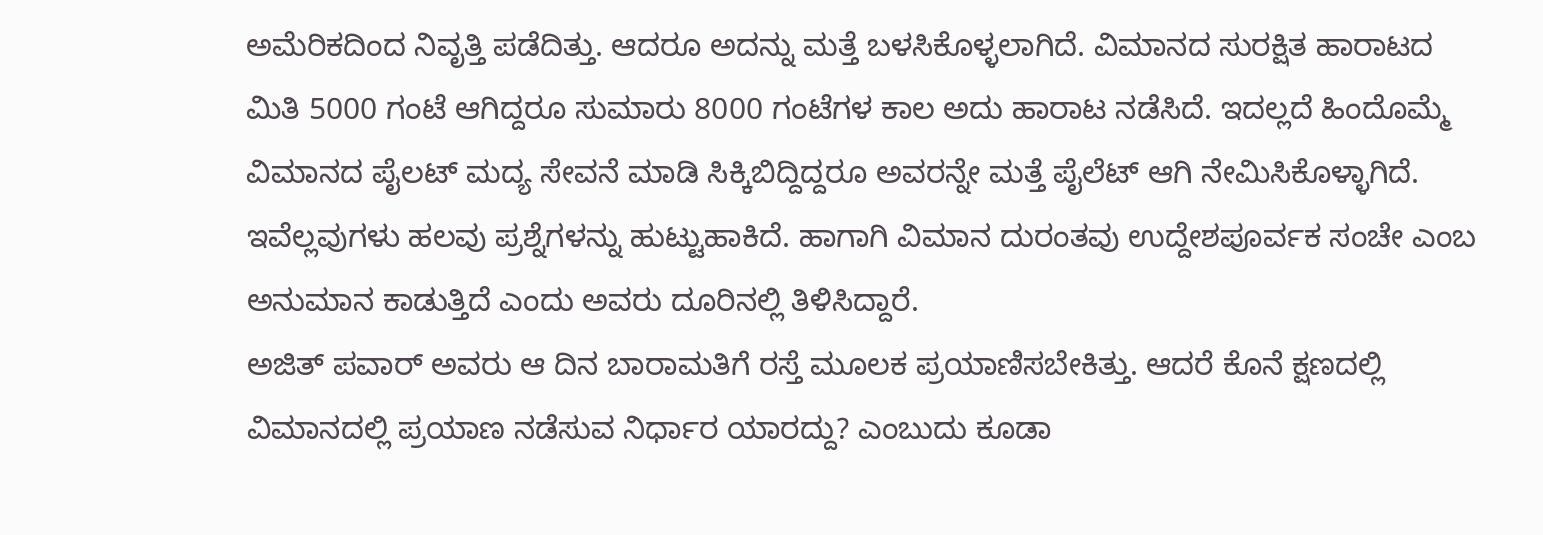ಅಮೆರಿಕದಿಂದ ನಿವೃತ್ತಿ ಪಡೆದಿತ್ತು. ಆದರೂ ಅದನ್ನು ಮತ್ತೆ ಬಳಸಿಕೊಳ್ಳಲಾಗಿದೆ. ವಿಮಾನದ ಸುರಕ್ಷಿತ ಹಾರಾಟದ ಮಿತಿ 5000 ಗಂಟೆ ಆಗಿದ್ದರೂ ಸುಮಾರು 8000 ಗಂಟೆಗಳ ಕಾಲ ಅದು ಹಾರಾಟ ನಡೆಸಿದೆ. ಇದಲ್ಲದೆ ಹಿಂದೊಮ್ಮೆ ವಿಮಾನದ ಪೈಲಟ್ ಮದ್ಯ ಸೇವನೆ ಮಾಡಿ ಸಿಕ್ಕಿಬಿದ್ದಿದ್ದರೂ ಅವರನ್ನೇ ಮತ್ತೆ ಪೈಲೆಟ್ ಆಗಿ ನೇಮಿಸಿಕೊಳ್ಳಾಗಿದೆ. ಇವೆಲ್ಲವುಗಳು ಹಲವು ಪ್ರಶ್ನೆಗಳನ್ನು ಹುಟ್ಟುಹಾಕಿದೆ. ಹಾಗಾಗಿ ವಿಮಾನ ದುರಂತವು ಉದ್ದೇಶಪೂರ್ವಕ ಸಂಚೇ ಎಂಬ ಅನುಮಾನ ಕಾಡುತ್ತಿದೆ ಎಂದು ಅವರು ದೂರಿನಲ್ಲಿ ತಿಳಿಸಿದ್ದಾರೆ.
ಅಜಿತ್ ಪವಾರ್ ಅವರು ಆ ದಿನ ಬಾರಾಮತಿಗೆ ರಸ್ತೆ ಮೂಲಕ ಪ್ರಯಾಣಿಸಬೇಕಿತ್ತು. ಆದರೆ ಕೊನೆ ಕ್ಷಣದಲ್ಲಿ ವಿಮಾನದಲ್ಲಿ ಪ್ರಯಾಣ ನಡೆಸುವ ನಿರ್ಧಾರ ಯಾರದ್ದು? ಎಂಬುದು ಕೂಡಾ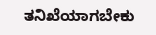ತನಿಖೆಯಾಗಬೇಕು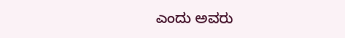ಎಂದು ಅವರು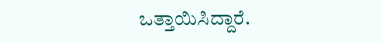ಒತ್ತಾಯಿಸಿದ್ದಾರೆ.